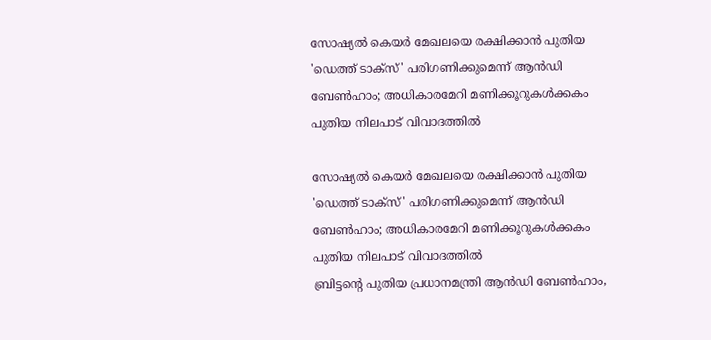സോഷ്യല്‍ കെയര്‍ മേഖലയെ രക്ഷിക്കാന്‍ പുതിയ 'ഡെത്ത് ടാക്‌സ്' പരിഗണിക്കുമെന്ന് ആന്‍ഡി ബേണ്‍ഹാം; അധികാരമേറി മണിക്കൂറുകള്‍ക്കകം പുതിയ നിലപാട് വിവാദത്തില്‍

സോഷ്യല്‍ കെയര്‍ മേഖലയെ രക്ഷിക്കാന്‍ പുതിയ 'ഡെത്ത് ടാക്‌സ്' പരിഗണിക്കുമെന്ന് ആന്‍ഡി ബേണ്‍ഹാം; അധികാരമേറി മണിക്കൂറുകള്‍ക്കകം പുതിയ നിലപാട് വിവാദത്തില്‍
ബ്രിട്ടന്റെ പുതിയ പ്രധാനമന്ത്രി ആന്‍ഡി ബേണ്‍ഹാം,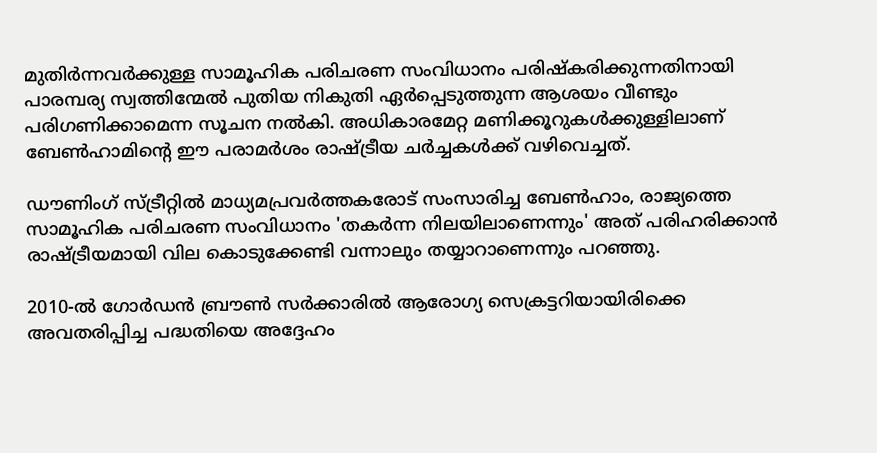മുതിര്‍ന്നവര്‍ക്കുള്ള സാമൂഹിക പരിചരണ സംവിധാനം പരിഷ്‌കരിക്കുന്നതിനായി പാരമ്പര്യ സ്വത്തിന്മേല്‍ പുതിയ നികുതി ഏര്‍പ്പെടുത്തുന്ന ആശയം വീണ്ടും പരിഗണിക്കാമെന്ന സൂചന നല്‍കി. അധികാരമേറ്റ മണിക്കൂറുകള്‍ക്കുള്ളിലാണ് ബേണ്‍ഹാമിന്റെ ഈ പരാമര്‍ശം രാഷ്ട്രീയ ചര്‍ച്ചകള്‍ക്ക് വഴിവെച്ചത്.

ഡൗണിംഗ് സ്ട്രീറ്റില്‍ മാധ്യമപ്രവര്‍ത്തകരോട് സംസാരിച്ച ബേണ്‍ഹാം, രാജ്യത്തെ സാമൂഹിക പരിചരണ സംവിധാനം 'തകര്‍ന്ന നിലയിലാണെന്നും' അത് പരിഹരിക്കാന്‍ രാഷ്ട്രീയമായി വില കൊടുക്കേണ്ടി വന്നാലും തയ്യാറാണെന്നും പറഞ്ഞു.

2010-ല്‍ ഗോര്‍ഡന്‍ ബ്രൗണ്‍ സര്‍ക്കാരില്‍ ആരോഗ്യ സെക്രട്ടറിയായിരിക്കെ അവതരിപ്പിച്ച പദ്ധതിയെ അദ്ദേഹം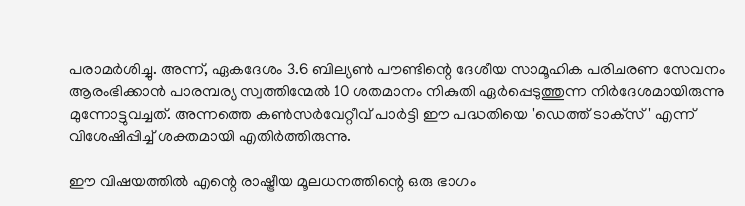പരാമര്‍ശിച്ചു. അന്ന്, ഏകദേശം 3.6 ബില്യണ്‍ പൗണ്ടിന്റെ ദേശീയ സാമൂഹിക പരിചരണ സേവനം ആരംഭിക്കാന്‍ പാരമ്പര്യ സ്വത്തിന്മേല്‍ 10 ശതമാനം നികുതി ഏര്‍പ്പെടുത്തുന്ന നിര്‍ദേശമായിരുന്നു മുന്നോട്ടുവച്ചത്. അന്നത്തെ കണ്‍സര്‍വേറ്റീവ് പാര്‍ട്ടി ഈ പദ്ധതിയെ 'ഡെത്ത് ടാക്‌സ്' എന്ന് വിശേഷിപ്പിച്ച് ശക്തമായി എതിര്‍ത്തിരുന്നു.

ഈ വിഷയത്തില്‍ എന്റെ രാഷ്ട്രീയ മൂലധനത്തിന്റെ ഒരു ഭാഗം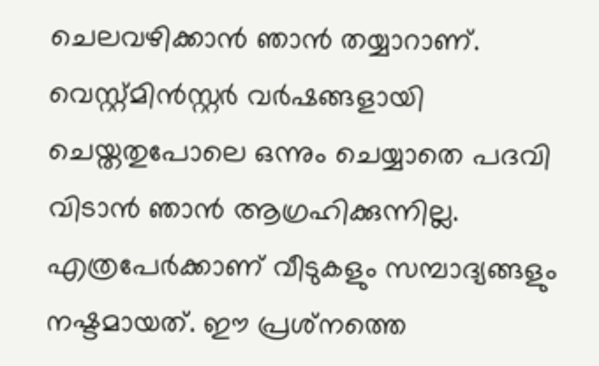ചെലവഴിക്കാന്‍ ഞാന്‍ തയ്യാറാണ്. വെസ്റ്റ്മിന്‍സ്റ്റര്‍ വര്‍ഷങ്ങളായി ചെയ്തതുപോലെ ഒന്നും ചെയ്യാതെ പദവി വിടാന്‍ ഞാന്‍ ആഗ്രഹിക്കുന്നില്ല. എത്രപേര്‍ക്കാണ് വീടുകളും സമ്പാദ്യങ്ങളും നഷ്ടമായത്. ഈ പ്രശ്‌നത്തെ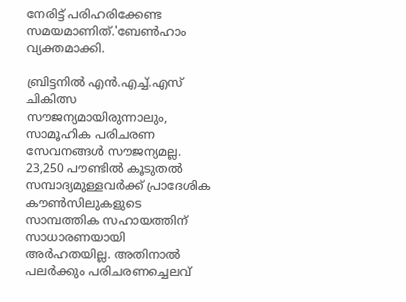നേരിട്ട് പരിഹരിക്കേണ്ട സമയമാണിത്.'ബേണ്‍ഹാം വ്യക്തമാക്കി.

ബ്രിട്ടനില്‍ എന്‍.എച്ച്.എസ് ചികിത്സ സൗജന്യമായിരുന്നാലും, സാമൂഹിക പരിചരണ സേവനങ്ങള്‍ സൗജന്യമല്ല. 23,250 പൗണ്ടില്‍ കൂടുതല്‍ സമ്പാദ്യമുള്ളവര്‍ക്ക് പ്രാദേശിക കൗണ്‍സിലുകളുടെ സാമ്പത്തിക സഹായത്തിന് സാധാരണയായി അര്‍ഹതയില്ല. അതിനാല്‍ പലര്‍ക്കും പരിചരണച്ചെലവ്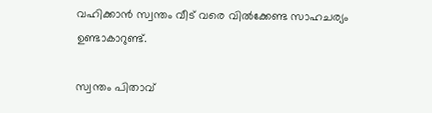വഹിക്കാന്‍ സ്വന്തം വീട് വരെ വില്‍ക്കേണ്ട സാഹചര്യം ഉണ്ടാകാറുണ്ട്.

സ്വന്തം പിതാവ്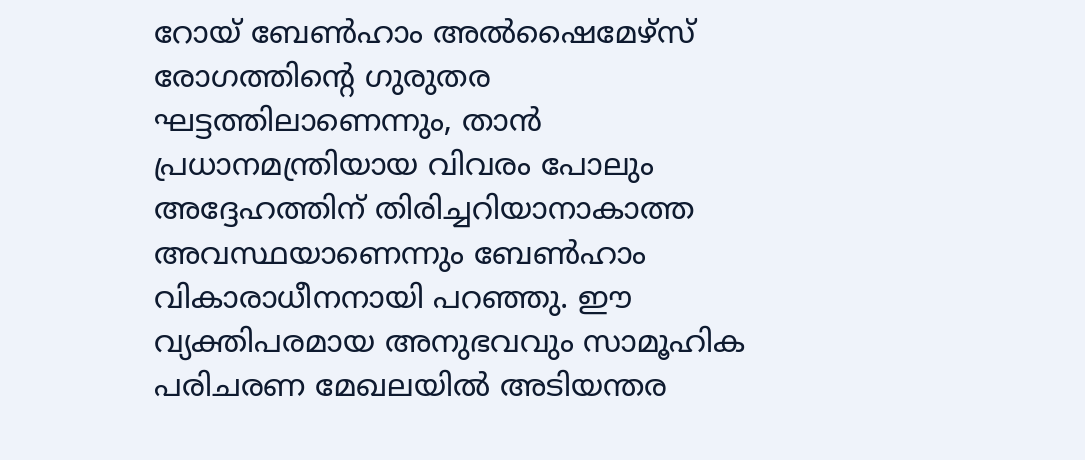റോയ് ബേണ്‍ഹാം അല്‍ഷൈമേഴ്സ് രോഗത്തിന്റെ ഗുരുതര ഘട്ടത്തിലാണെന്നും, താന്‍ പ്രധാനമന്ത്രിയായ വിവരം പോലും അദ്ദേഹത്തിന് തിരിച്ചറിയാനാകാത്ത അവസ്ഥയാണെന്നും ബേണ്‍ഹാം വികാരാധീനനായി പറഞ്ഞു. ഈ വ്യക്തിപരമായ അനുഭവവും സാമൂഹിക പരിചരണ മേഖലയില്‍ അടിയന്തര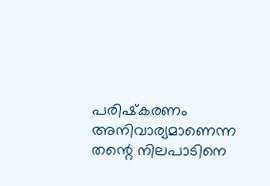പരിഷ്‌കരണം അനിവാര്യമാണെന്ന തന്റെ നിലപാടിനെ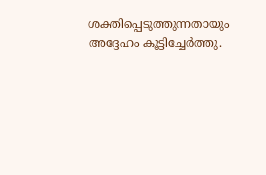ശക്തിപ്പെടുത്തുന്നതായും അദ്ദേഹം കൂട്ടിച്ചേര്‍ത്തു.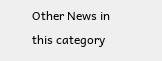Other News in this category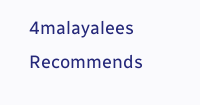4malayalees Recommends